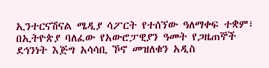ኢንተርናሽናል ሜዲያ ሳፖርት የተሰኘው ዓለማቀፍ ተቋም፣ በኢትዮጵያ ባለፈው የአውሮፓዊያን ዓመት የጋዜጠኞች ደኅንነት እጅግ አሳሳቢ ኾኖ መዝለቁን አዲስ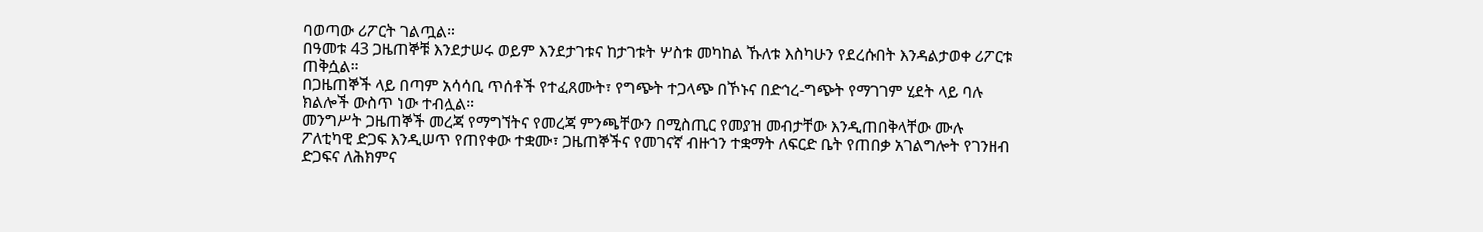ባወጣው ሪፖርት ገልጧል።
በዓመቱ 43 ጋዜጠኞቹ እንደታሠሩ ወይም እንደታገቱና ከታገቱት ሦስቱ መካከል ኹለቱ እስካሁን የደረሱበት እንዳልታወቀ ሪፖርቱ ጠቅሷል።
በጋዜጠኞች ላይ በጣም አሳሳቢ ጥሰቶች የተፈጸሙት፣ የግጭት ተጋላጭ በኾኑና በድኅረ-ግጭት የማገገም ሂደት ላይ ባሉ ክልሎች ውስጥ ነው ተብሏል።
መንግሥት ጋዜጠኞች መረጃ የማግኘትና የመረጃ ምንጫቸውን በሚስጢር የመያዝ መብታቸው እንዲጠበቅላቸው ሙሉ ፖለቲካዊ ድጋፍ እንዲሠጥ የጠየቀው ተቋሙ፣ ጋዜጠኞችና የመገናኛ ብዙኀን ተቋማት ለፍርድ ቤት የጠበቃ አገልግሎት የገንዘብ ድጋፍና ለሕክምና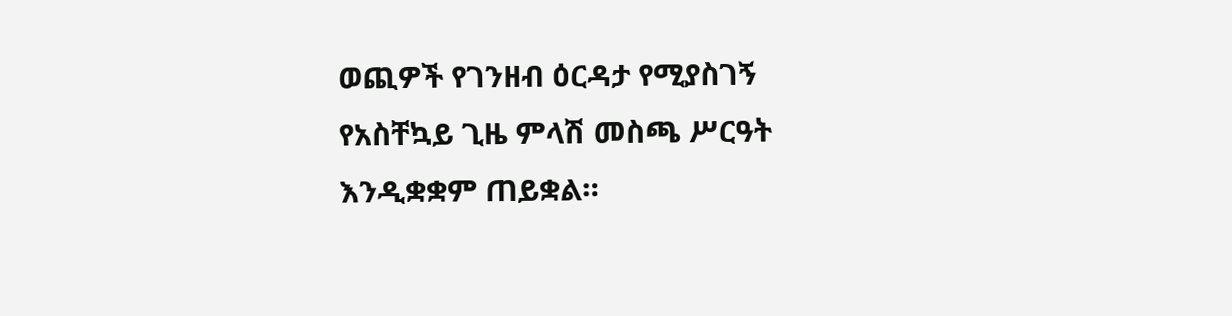ወጪዎች የገንዘብ ዕርዳታ የሚያስገኝ የአስቸኳይ ጊዜ ምላሽ መስጫ ሥርዓት እንዲቋቋም ጠይቋል።